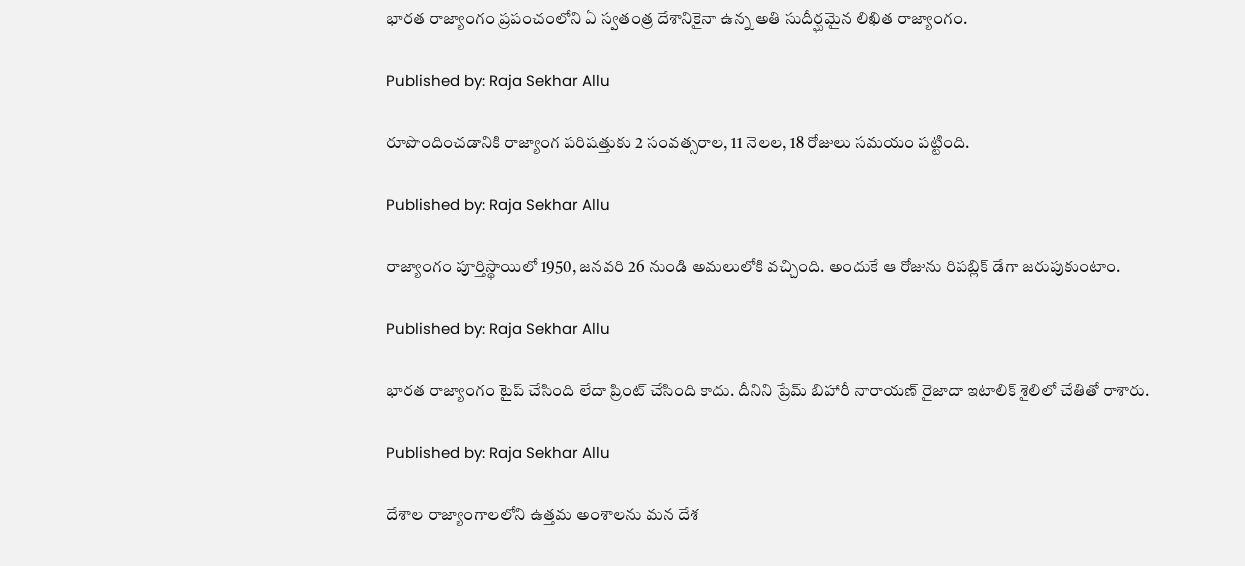భారత రాజ్యాంగం ప్రపంచంలోని ఏ స్వతంత్ర దేశానికైనా ఉన్న అతి సుదీర్ఘమైన లిఖిత రాజ్యాంగం.

Published by: Raja Sekhar Allu

రూపొందించడానికి రాజ్యాంగ పరిషత్తుకు 2 సంవత్సరాల, 11 నెలల, 18 రోజులు సమయం పట్టింది.

Published by: Raja Sekhar Allu

రాజ్యాంగం పూర్తిస్థాయిలో 1950, జనవరి 26 నుండి అమలులోకి వచ్చింది. అందుకే ఆ రోజును రిపబ్లిక్ డేగా జరుపుకుంటాం.

Published by: Raja Sekhar Allu

భారత రాజ్యాంగం టైప్ చేసింది లేదా ప్రింట్ చేసింది కాదు. దీనిని ప్రేమ్ బిహారీ నారాయణ్ రైజాదా ఇటాలిక్ శైలిలో చేతితో రాశారు.

Published by: Raja Sekhar Allu

దేశాల రాజ్యాంగాలలోని ఉత్తమ అంశాలను మన దేశ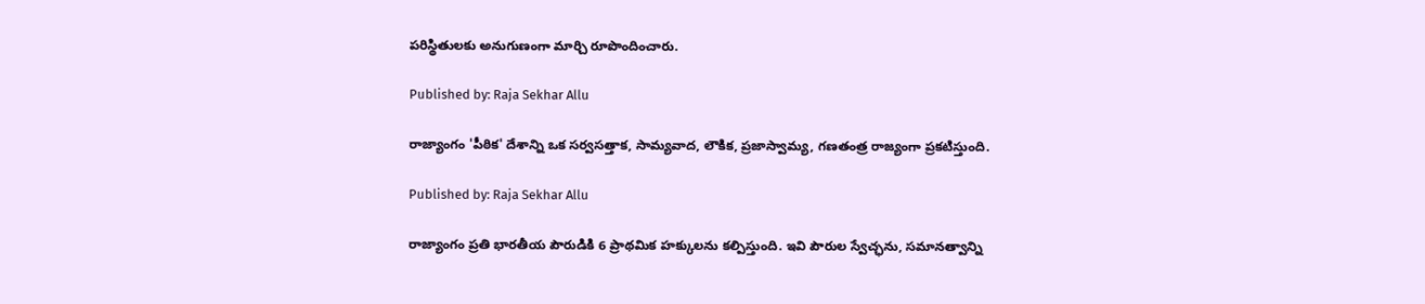పరిస్థితులకు అనుగుణంగా మార్చి రూపొందించారు.

Published by: Raja Sekhar Allu

రాజ్యాంగం 'పీఠిక' దేశాన్ని ఒక సర్వసత్తాక, సామ్యవాద, లౌకిక, ప్రజాస్వామ్య, గణతంత్ర రాజ్యంగా ప్రకటిస్తుంది.

Published by: Raja Sekhar Allu

రాజ్యాంగం ప్రతి భారతీయ పౌరుడికి 6 ప్రాథమిక హక్కులను కల్పిస్తుంది. ఇవి పౌరుల స్వేచ్ఛను, సమానత్వాన్ని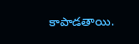కాపాడతాయి.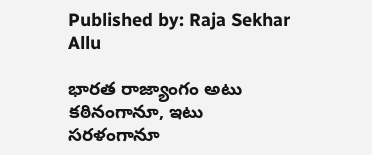Published by: Raja Sekhar Allu

భారత రాజ్యాంగం అటు కఠినంగానూ, ఇటు సరళంగానూ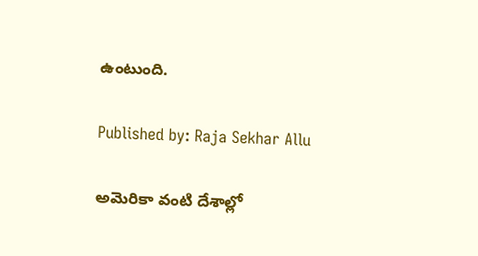ఉంటుంది.

Published by: Raja Sekhar Allu

అమెరికా వంటి దేశాల్లో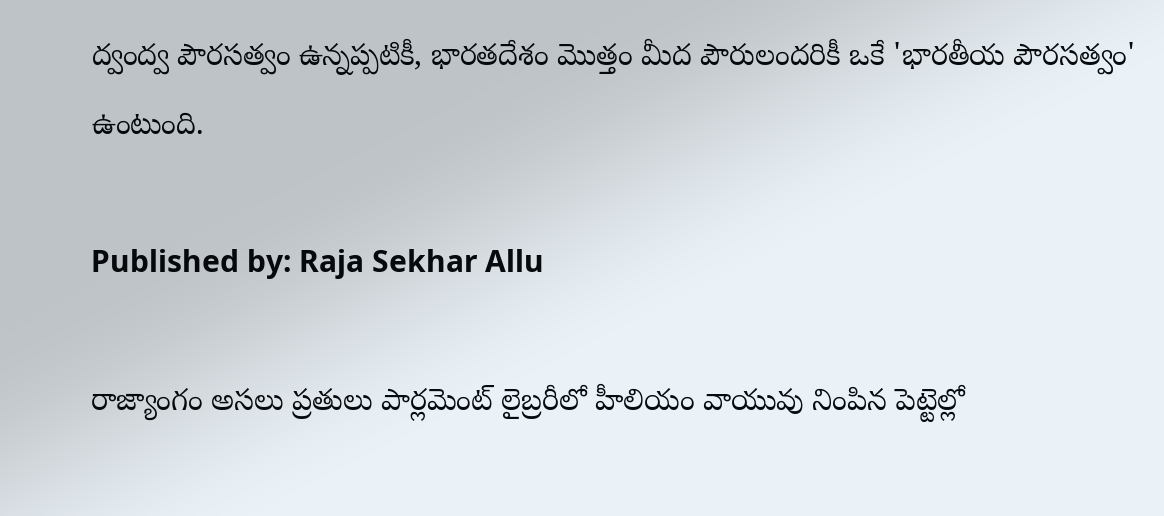ద్వంద్వ పౌరసత్వం ఉన్నప్పటికీ, భారతదేశం మొత్తం మీద పౌరులందరికీ ఒకే 'భారతీయ పౌరసత్వం' ఉంటుంది.

Published by: Raja Sekhar Allu

రాజ్యాంగం అసలు ప్రతులు పార్లమెంట్ లైబ్రరీలో హీలియం వాయువు నింపిన పెట్టెల్లో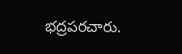భద్రపరచారు.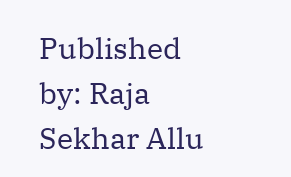Published by: Raja Sekhar Allu